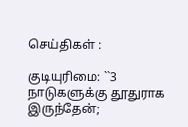செய்திகள் :

குடியுரிமை: ``3 நாடுகளுக்கு தூதுராக இருந்தேன்;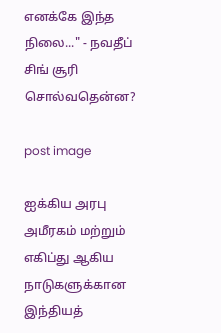எனக்கே இந்த நிலை..." - நவதீப் சிங் சூரி சொல்வதென்ன?

post image

ஐக்கிய அரபு அமீரகம் மற்றும் எகிப்து ஆகிய நாடுகளுக்கான இந்தியத்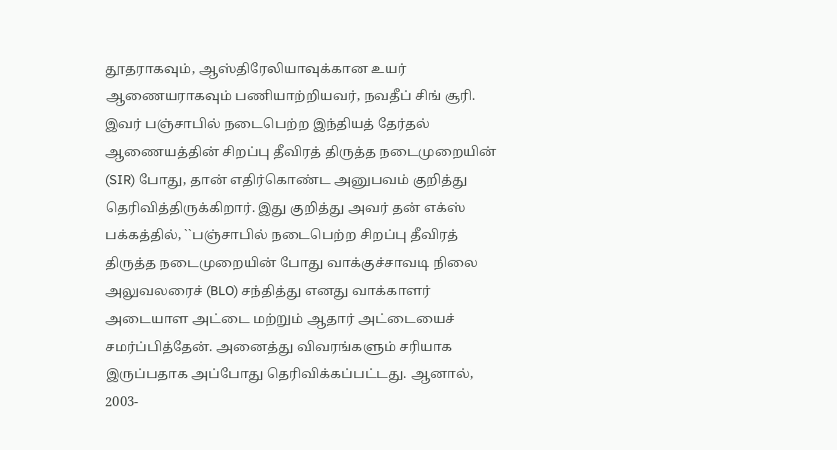தூதராகவும், ஆஸ்திரேலியாவுக்கான உயர் ஆணையராகவும் பணியாற்றியவர், நவதீப் சிங் சூரி. இவர் பஞ்சாபில் நடைபெற்ற இந்தியத் தேர்தல் ஆணையத்தின் சிறப்பு தீவிரத் திருத்த நடைமுறையின் (SIR) போது, தான் எதிர்கொண்ட அனுபவம் குறித்து தெரிவித்திருக்கிறார். இது குறித்து அவர் தன் எக்ஸ் பக்கத்தில், ``பஞ்சாபில் நடைபெற்ற சிறப்பு தீவிரத் திருத்த நடைமுறையின் போது வாக்குச்சாவடி நிலை அலுவலரைச் (BLO) சந்தித்து எனது வாக்காளர் அடையாள அட்டை மற்றும் ஆதார் அட்டையைச் சமர்ப்பித்தேன். அனைத்து விவரங்களும் சரியாக இருப்பதாக அப்போது தெரிவிக்கப்பட்டது. ஆனால், 2003-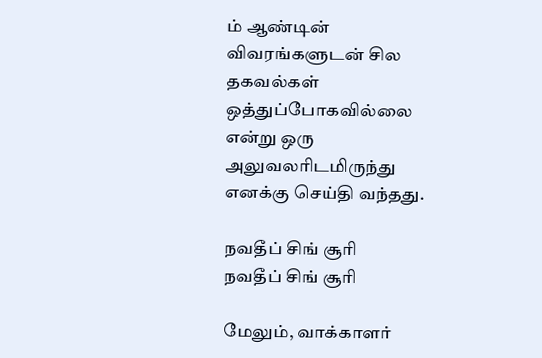ம் ஆண்டின் விவரங்களுடன் சில தகவல்கள் ஒத்துப்போகவில்லை என்று ஒரு அலுவலரிடமிருந்து எனக்கு செய்தி வந்தது.

நவதீப் சிங் சூரி
நவதீப் சிங் சூரி

மேலும், வாக்காளர்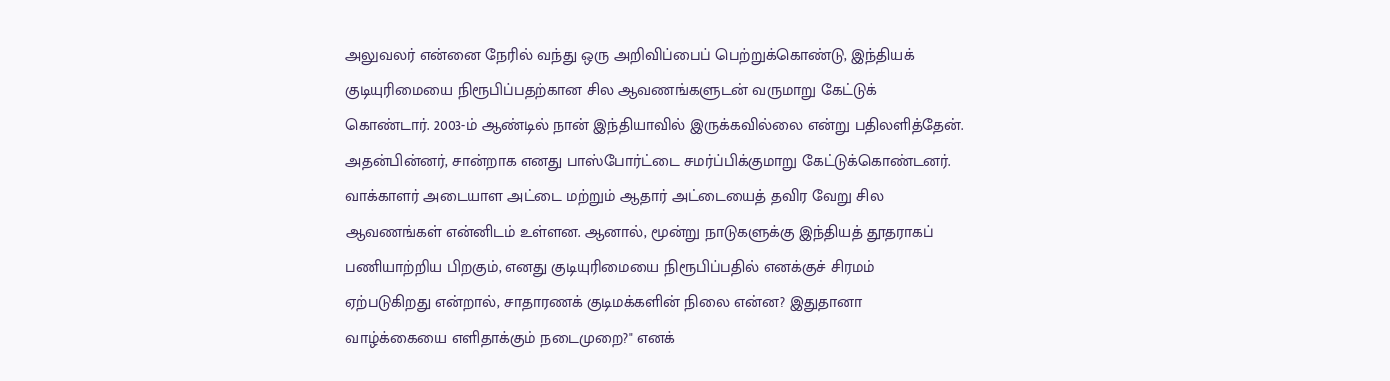அலுவலர் என்னை நேரில் வந்து ஒரு அறிவிப்பைப் பெற்றுக்கொண்டு, இந்தியக் குடியுரிமையை நிரூபிப்பதற்கான சில ஆவணங்களுடன் வருமாறு கேட்டுக் கொண்டார். 2003-ம் ஆண்டில் நான் இந்தியாவில் இருக்கவில்லை என்று பதிலளித்தேன். அதன்பின்னர், சான்றாக எனது பாஸ்போர்ட்டை சமர்ப்பிக்குமாறு கேட்டுக்கொண்டனர். வாக்காளர் அடையாள அட்டை மற்றும் ஆதார் அட்டையைத் தவிர வேறு சில ஆவணங்கள் என்னிடம் உள்ளன. ஆனால், மூன்று நாடுகளுக்கு இந்தியத் தூதராகப் பணியாற்றிய பிறகும், எனது குடியுரிமையை நிரூபிப்பதில் எனக்குச் சிரமம் ஏற்படுகிறது என்றால், சாதாரணக் குடிமக்களின் நிலை என்ன? இதுதானா வாழ்க்கையை எளிதாக்கும் நடைமுறை?" எனக்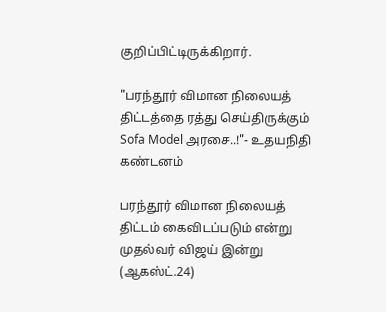குறிப்பிட்டிருக்கிறார்.

"பரந்தூர் விமான நிலையத் திட்டத்தை ரத்து செய்திருக்கும் Sofa Model அரசை..!"- உதயநிதி கண்டனம்

பரந்தூர் விமான நிலையத் திட்டம் கைவிடப்படும் என்று முதல்வர் விஜய் இன்று (ஆகஸ்ட்.24)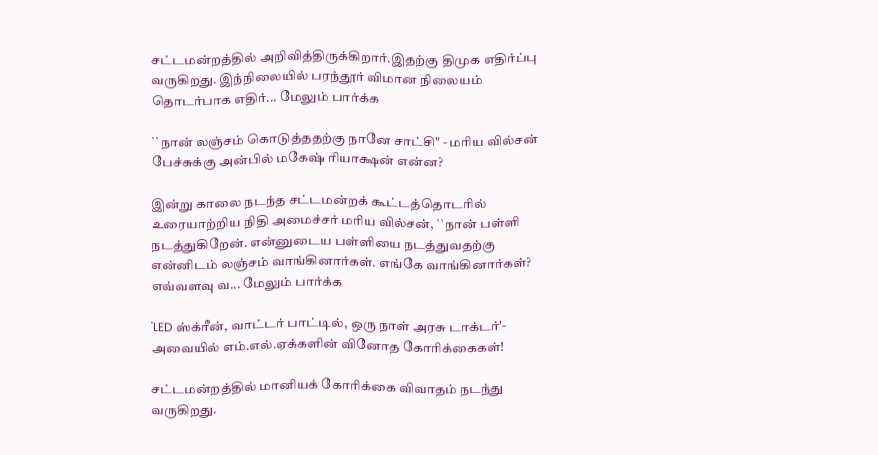சட்டமன்றத்தில் அறிவித்திருக்கிறார்.இதற்கு திமுக எதிர்ப்பு வருகிறது. இந்நிலையில் பரந்தூர் விமான நிலையம் தொடர்பாக எதிர்... மேலும் பார்க்க

``நான் லஞ்சம் கொடுத்ததற்கு நானே சாட்சி" - மரிய வில்சன் பேச்சுக்கு அன்பில் மகேஷ் ரியாக்ஷன் என்ன?

இன்று காலை நடந்த சட்டமன்றக் கூட்டத்தொடரில் உரையாற்றிய நிதி அமைச்சர் மரிய வில்சன், ``நான் பள்ளி நடத்துகிறேன். என்னுடைய பள்ளியை நடத்துவதற்கு என்னிடம் லஞ்சம் வாங்கினார்கள். எங்கே வாங்கினார்கள்? எவ்வளவு வ... மேலும் பார்க்க

'LED ஸ்க்ரீன், வாட்டர் பாட்டில், ஒரு நாள் அரசு டாக்டர்'- அவையில் எம்.எல்.ஏக்களின் வினோத கோரிக்கைகள்!

சட்டமன்றத்தில் மானியக் கோரிக்கை விவாதம் நடந்து வருகிறது.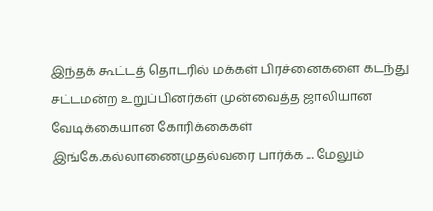இந்தக் கூட்டத் தொடரில் மக்கள் பிரச்னைகளை கடந்து சட்டமன்ற உறுப்பினர்கள் முன்வைத்த ஜாலியான வேடிக்கையான கோரிக்கைகள் இங்கே.கல்லாணைமுதல்வரை பார்க்க ... மேலும்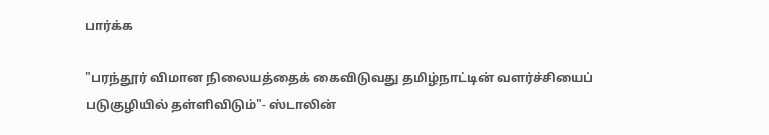பார்க்க

"பரந்தூர் விமான நிலையத்தைக் கைவிடுவது தமிழ்நாட்டின் வளர்ச்சியைப் படுகுழியில் தள்ளிவிடும்"- ஸ்டாலின்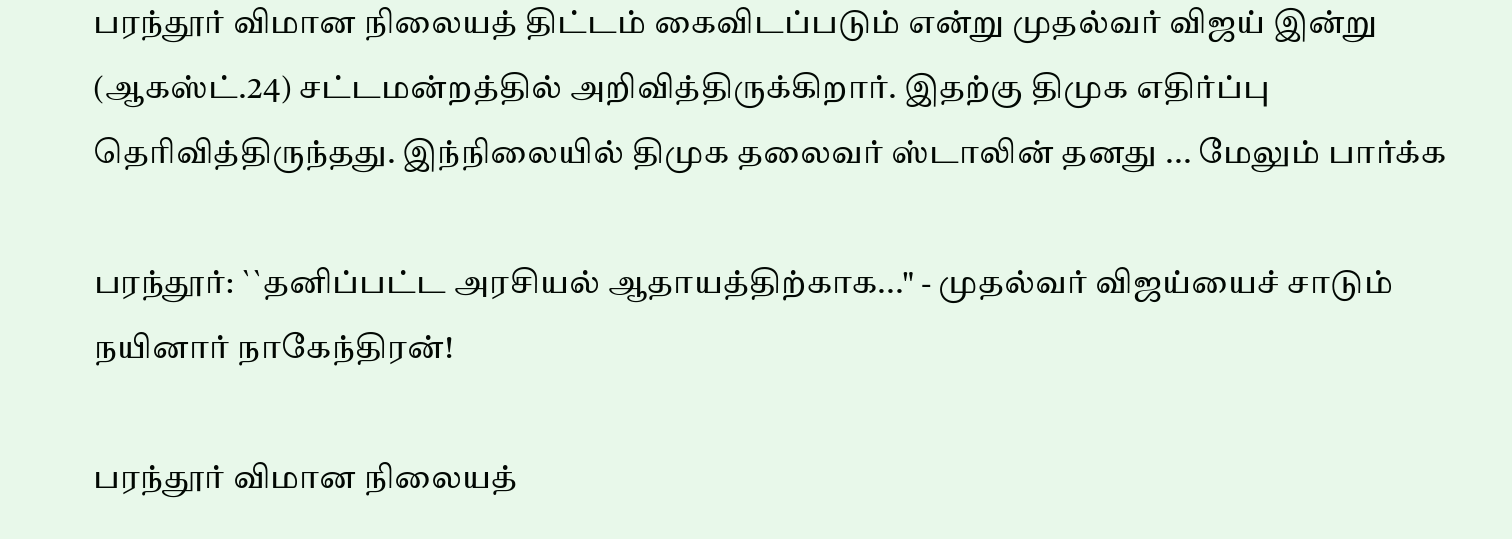பரந்தூர் விமான நிலையத் திட்டம் கைவிடப்படும் என்று முதல்வர் விஜய் இன்று (ஆகஸ்ட்.24) சட்டமன்றத்தில் அறிவித்திருக்கிறார். இதற்கு திமுக எதிர்ப்பு தெரிவித்திருந்தது. இந்நிலையில் திமுக தலைவர் ஸ்டாலின் தனது ... மேலும் பார்க்க

பரந்தூர்: ``தனிப்பட்ட அரசியல் ஆதாயத்திற்காக..." - முதல்வர் விஜய்யைச் சாடும் நயினார் நாகேந்திரன்!

பரந்தூர் விமான நிலையத்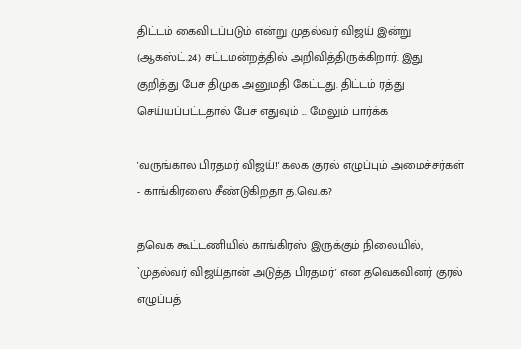திட்டம் கைவிடப்படும் என்று முதல்வர் விஜய் இன்று (ஆகஸ்ட்.24) சட்டமன்றத்தில் அறிவித்திருக்கிறார். இது குறித்து பேச திமுக அனுமதி கேட்டது. திட்டம் ரத்து செய்யப்பட்டதால் பேச எதுவும் ... மேலும் பார்க்க

'வருங்கால பிரதமர் விஜய்!' கலக குரல் எழுப்பும் அமைச்சர்கள் - காங்கிரஸை சீண்டுகிறதா த.வெ.க?

தவெக கூட்டணியில் காங்கிரஸ் இருக்கும் நிலையில், `முதல்வர் விஜய்தான் அடுத்த பிரதமர்' என தவெகவினர் குரல் எழுப்பத்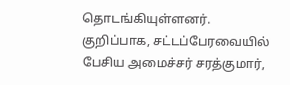தொடங்கியுள்ளனர். குறிப்பாக, சட்டப்பேரவையில் பேசிய அமைச்சர் சரத்குமார்,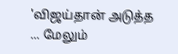'விஜய்தான் அடுத்த ... மேலும்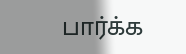பார்க்க